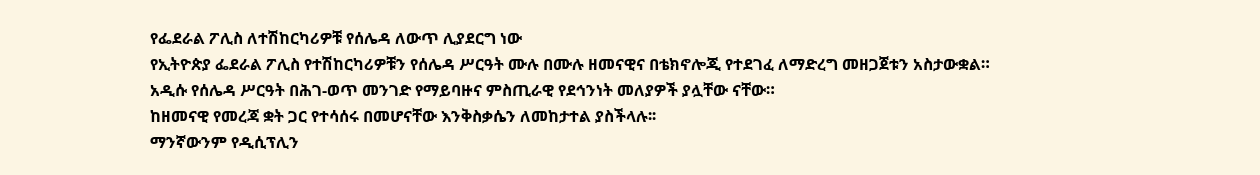የፌደራል ፖሊስ ለተሽከርካሪዎቹ የሰሌዳ ለውጥ ሊያደርግ ነው
የኢትዮጵያ ፌደራል ፖሊስ የተሽከርካሪዎቹን የሰሌዳ ሥርዓት ሙሉ በሙሉ ዘመናዊና በቴክኖሎጂ የተደገፈ ለማድረግ መዘጋጀቱን አስታውቋል።
አዲሱ የሰሌዳ ሥርዓት በሕገ-ወጥ መንገድ የማይባዙና ምስጢራዊ የደኅንነት መለያዎች ያሏቸው ናቸው።
ከዘመናዊ የመረጃ ቋት ጋር የተሳሰሩ በመሆናቸው እንቅስቃሴን ለመከታተል ያስችላሉ፡፡
ማንኛውንም የዲሲፕሊን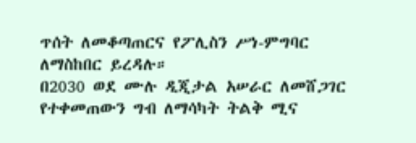ጥሰት ለመቆጣጠርና የፖሊስን ሥነ-ምግባር ለማስከበር ይረዳሉ።
በ2030 ወደ ሙሉ ዲጂታል አሠራር ለመሸጋገር የተቀመጠውን ግብ ለማሳካት ትልቅ ሚና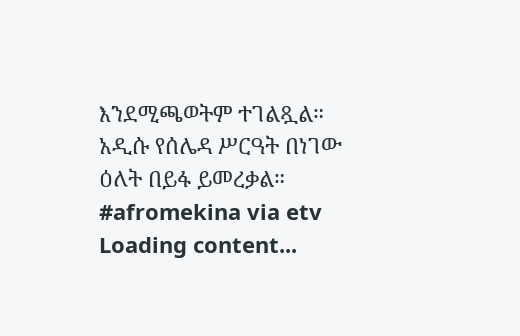እንደሚጫወትም ተገልጿል።
አዲሱ የሰሌዳ ሥርዓት በነገው ዕለት በይፋ ይመረቃል።
#afromekina via etv
Loading content...